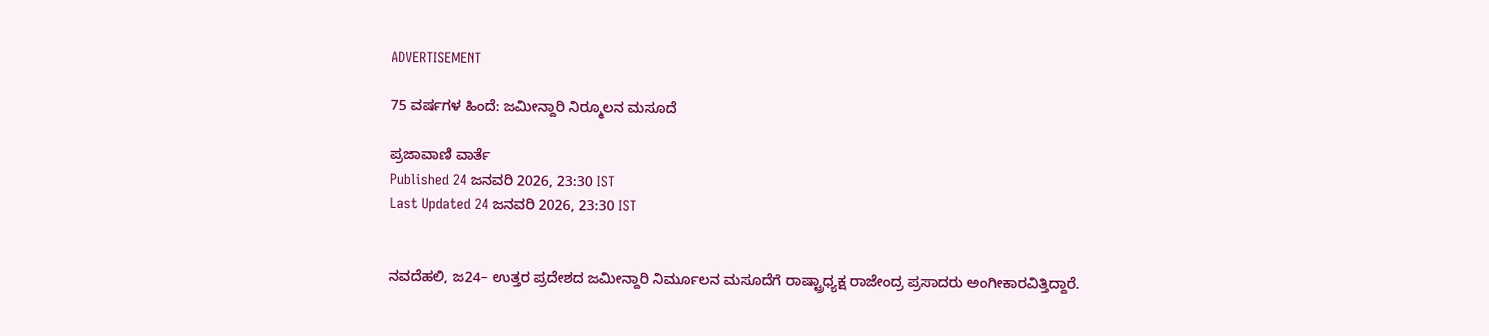ADVERTISEMENT

75 ವರ್ಷಗಳ ಹಿಂದೆ: ಜಮೀನ್ದಾರಿ ನಿರ‍್ಮೂಲನ ಮಸೂದೆ

ಪ್ರಜಾವಾಣಿ ವಾರ್ತೆ
Published 24 ಜನವರಿ 2026, 23:30 IST
Last Updated 24 ಜನವರಿ 2026, 23:30 IST


ನವದೆಹಲಿ, ಜ24– ಉತ್ತರ ಪ್ರದೇಶದ ಜಮೀನ್ದಾರಿ ನಿರ್ಮೂಲನ ಮಸೂದೆಗೆ ರಾಷ್ಟ್ರಾಧ್ಯಕ್ಷ ರಾಜೇಂದ್ರ ಪ್ರಸಾದರು ಅಂಗೀಕಾರವಿತ್ತಿದ್ದಾರೆ.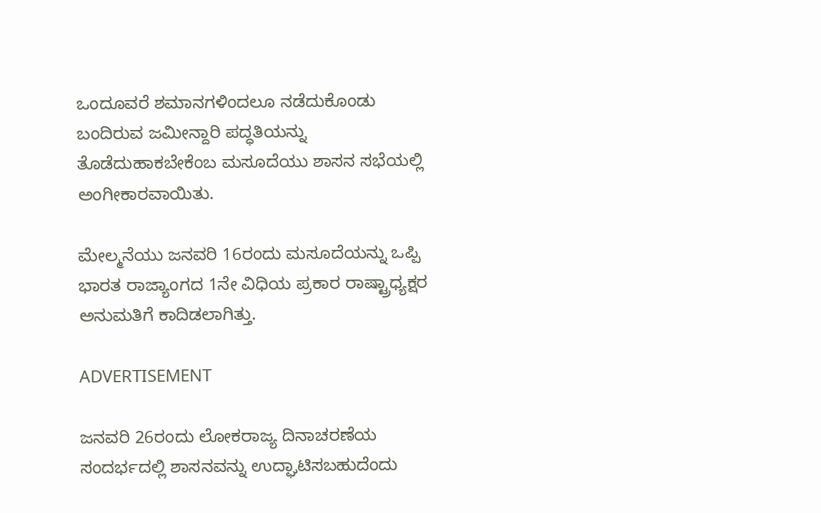ಒಂದೂವರೆ ಶಮಾನಗಳಿಂದಲೂ ನಡೆದುಕೊಂಡು ಬಂದಿರುವ ಜಮೀನ್ದಾರಿ ಪದ್ಧತಿಯನ್ನು ತೊಡೆದುಹಾಕಬೇಕೆಂಬ ಮಸೂದೆಯು ಶಾಸನ ಸಭೆಯಲ್ಲಿ ಅಂಗೀಕಾರವಾಯಿತು.

ಮೇಲ್ಮನೆಯು ಜನವರಿ 16ರಂದು ಮಸೂದೆಯನ್ನು ಒಪ್ಪಿ ಭಾರತ ರಾಜ್ಯಾಂಗದ 1ನೇ ವಿಧಿಯ ಪ್ರಕಾರ ರಾಷ್ಟ್ರಾಧ್ಯಕ್ಷರ ಅನುಮತಿಗೆ ಕಾದಿಡಲಾಗಿತ್ತು.

ADVERTISEMENT

ಜನವರಿ 26ರಂದು ಲೋಕರಾಜ್ಯ ದಿನಾಚರಣೆಯ ಸಂದರ್ಭದಲ್ಲಿ ಶಾಸನವನ್ನು ಉದ್ಘಾಟಿಸಬಹುದೆಂದು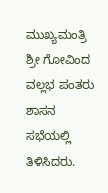ಮುಖ್ಯಮಂತ್ರಿ ಶ್ರೀ ಗೋವಿಂದ ವಲ್ಲಭ ಪಂತರು ಶಾಸನ ಸಭೆಯಲ್ಲಿ ತಿಳಿಸಿದರು.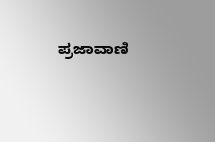ಪ್ರಜಾವಾಣಿ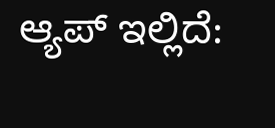ಆ್ಯಪ್ ಇಲ್ಲಿದೆ: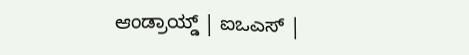ಆಂಡ್ರಾಯ್ಡ್ | ಐಒಎಸ್ |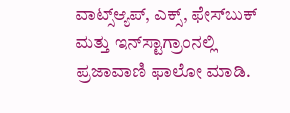ವಾಟ್ಸ್ಆ್ಯಪ್, ಎಕ್ಸ್, ಫೇಸ್‌ಬುಕ್ ಮತ್ತು ಇನ್‌ಸ್ಟಾಗ್ರಾಂನಲ್ಲಿ ಪ್ರಜಾವಾಣಿ ಫಾಲೋ ಮಾಡಿ.